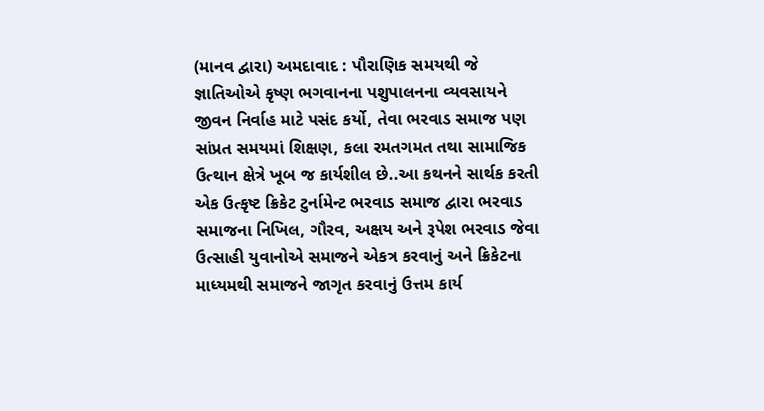(માનવ દ્વારા) અમદાવાદ : પૌરાણિક સમયથી જે જ્ઞાતિઓએ કૃષ્ણ ભગવાનના પશુપાલનના વ્યવસાયને જીવન નિર્વાહ માટે પસંદ કર્યો, તેવા ભરવાડ સમાજ પણ સાંપ્રત સમયમાં શિક્ષણ, કલા રમતગમત તથા સામાજિક ઉત્થાન ક્ષેત્રે ખૂબ જ કાર્યશીલ છે..આ કથનને સાર્થક કરતી એક ઉત્કૃષ્ટ ક્રિકેટ ટુર્નામેન્ટ ભરવાડ સમાજ દ્વારા ભરવાડ સમાજના નિખિલ, ગૌરવ, અક્ષય અને રૂપેશ ભરવાડ જેવા ઉત્સાહી યુવાનોએ સમાજને એકત્ર કરવાનું અને ક્રિકેટના માધ્યમથી સમાજને જાગૃત કરવાનું ઉત્તમ કાર્ય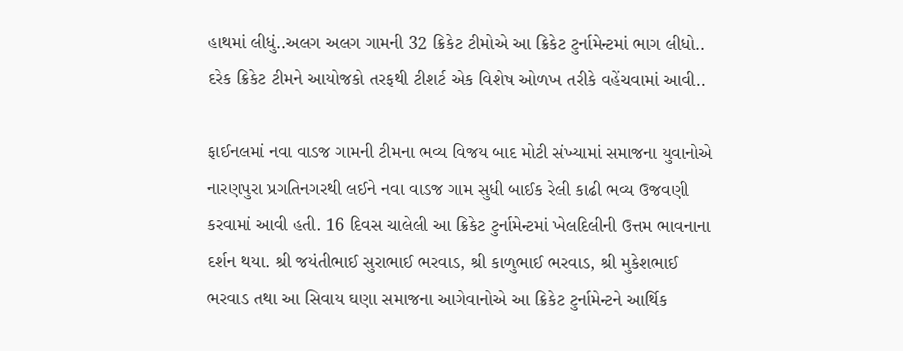હાથમાં લીધું..અલગ અલગ ગામની 32 ક્રિકેટ ટીમોએ આ ક્રિકેટ ટુર્નામેન્ટમાં ભાગ લીધો.. દરેક ક્રિકેટ ટીમને આયોજકો તરફથી ટીશર્ટ એક વિશેષ ઓળખ તરીકે વહેંચવામાં આવી..

ફાઈનલમાં નવા વાડજ ગામની ટીમના ભવ્ય વિજય બાદ મોટી સંખ્યામાં સમાજના યુવાનોએ નારણપુરા પ્રગતિનગરથી લઈને નવા વાડજ ગામ સુધી બાઈક રેલી કાઢી ભવ્ય ઉજવણી કરવામાં આવી હતી. 16 દિવસ ચાલેલી આ ક્રિકેટ ટુર્નામેન્ટમાં ખેલદિલીની ઉત્તમ ભાવનાના દર્શન થયા. શ્રી જયંતીભાઈ સુરાભાઈ ભરવાડ, શ્રી કાળુભાઈ ભરવાડ, શ્રી મુકેશભાઈ ભરવાડ તથા આ સિવાય ઘણા સમાજના આગેવાનોએ આ ક્રિકેટ ટુર્નામેન્ટને આર્થિક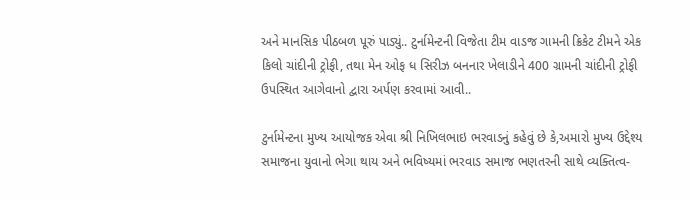અને માનસિક પીઠબળ પૂરું પાડ્યું.. ટુર્નામેન્ટની વિજેતા ટીમ વાડજ ગામની ક્રિકેટ ટીમને એક કિલો ચાંદીની ટ્રોફી, તથા મેન ઓફ ધ સિરીઝ બનનાર ખેલાડીને 400 ગ્રામની ચાંદીની ટ્રોફી ઉપસ્થિત આગેવાનો દ્વારા અર્પણ કરવામાં આવી..

ટુર્નામેન્ટના મુખ્ય આયોજક એવા શ્રી નિખિલભાઇ ભરવાડનું કહેવું છે કે,અમારો મુખ્ય ઉદ્દેશ્ય સમાજના યુવાનો ભેગા થાય અને ભવિષ્યમાં ભરવાડ સમાજ ભણતરની સાથે વ્યક્તિત્વ-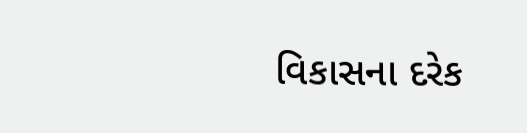વિકાસના દરેક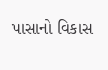પાસાનો વિકાસ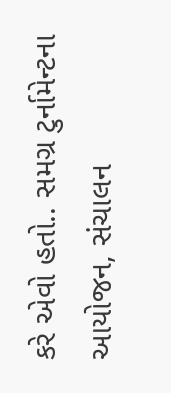કરે એવો હતો.. સમગ્ર ટુર્નામેન્ટના આયોજન, સંચાલન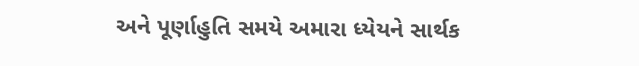અને પૂર્ણાહુતિ સમયે અમારા ધ્યેયને સાર્થક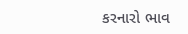કરનારો ભાવ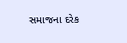સમાજના દરેક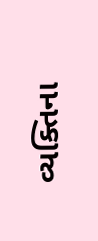વ્યક્તિના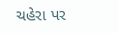ચહેરા પર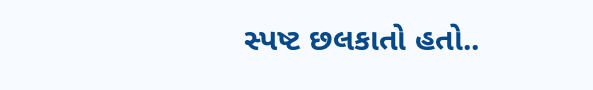સ્પષ્ટ છલકાતો હતો..